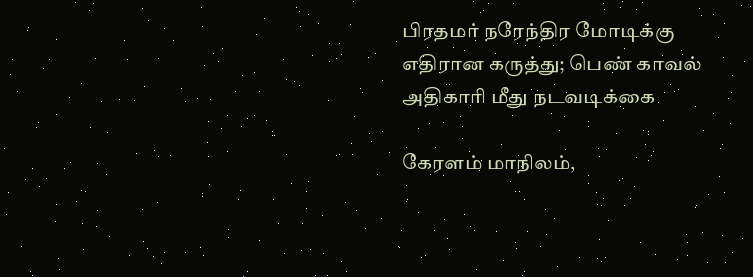பிரதமர் நரேந்திர மோடிக்கு எதிரான கருத்து; பெண் காவல் அதிகாரி மீது நடவடிக்கை

கேரளம் மாநிலம்,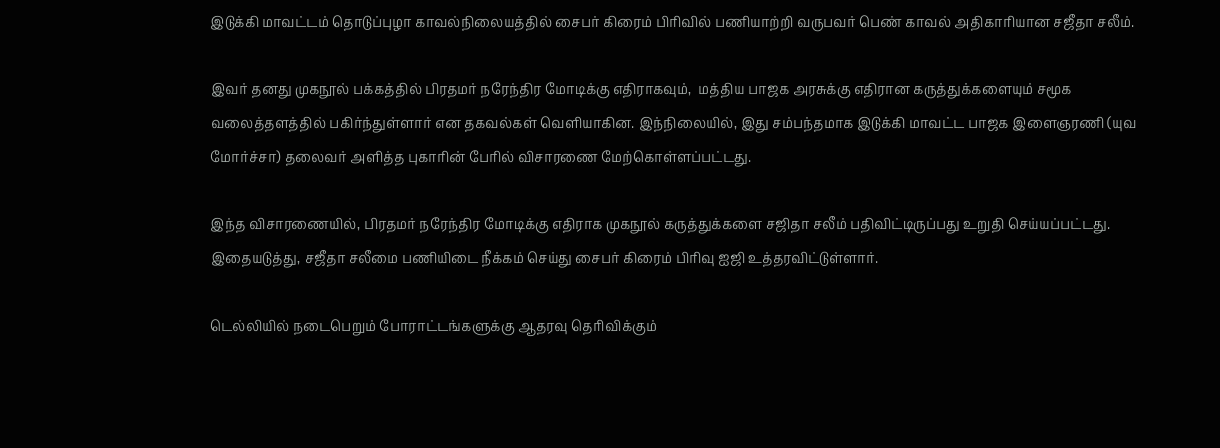இடுக்கி மாவட்டம் தொடுப்புழா காவல்நிலையத்தில் சைபர் கிரைம் பிரிவில் பணியாற்றி வருபவர் பெண் காவல் அதிகாரியான சஜீதா சலீம்.

இவர் தனது முகநூல் பக்கத்தில் பிரதமர் நரேந்திர மோடிக்கு எதிராகவும்,  மத்திய பாஜக அரசுக்கு எதிரான கருத்துக்களையும் சமூக வலைத்தளத்தில் பகிர்ந்துள்ளார் என தகவல்கள் வெளியாகின. இந்நிலையில், இது சம்பந்தமாக இடுக்கி மாவட்ட பாஜக இளைஞரணி (யுவ மோர்ச்சா) தலைவர் அளித்த புகாரின் பேரில் விசாரணை மேற்கொள்ளப்பட்டது.

இந்த விசாரணையில், பிரதமர் நரேந்திர மோடிக்கு எதிராக முகநூல் கருத்துக்களை சஜிதா சலீம் பதிவிட்டிருப்பது உறுதி செய்யப்பட்டது. இதையடுத்து, சஜீதா சலீமை பணியிடை நீக்கம் செய்து சைபர் கிரைம் பிரிவு ஐஜி உத்தரவிட்டுள்ளார்.

டெல்லியில் நடைபெறும் போராட்டங்களுக்கு ஆதரவு தெரிவிக்கும்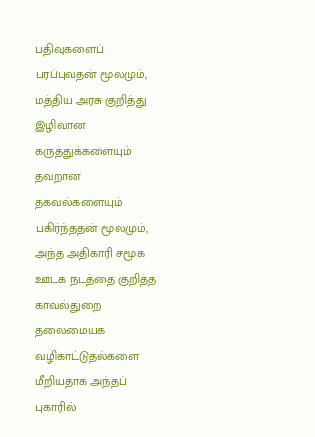பதிவுகளைப் பரப்புவதன் மூலமும், மத்திய அரசு குறித்து இழிவான கருத்துக்களையும் தவறான தகவல்களையும் பகிர்ந்ததன் மூலமும், அந்த அதிகாரி சமூக ஊடக நடத்தை குறித்த காவல்துறை தலைமையக வழிகாட்டுதல்களை மீறியதாக அந்தப் புகாரில்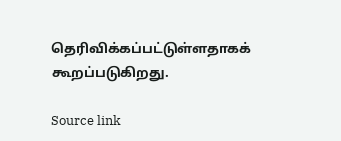தெரிவிக்கப்பட்டுள்ளதாகக் கூறப்படுகிறது.

Source link